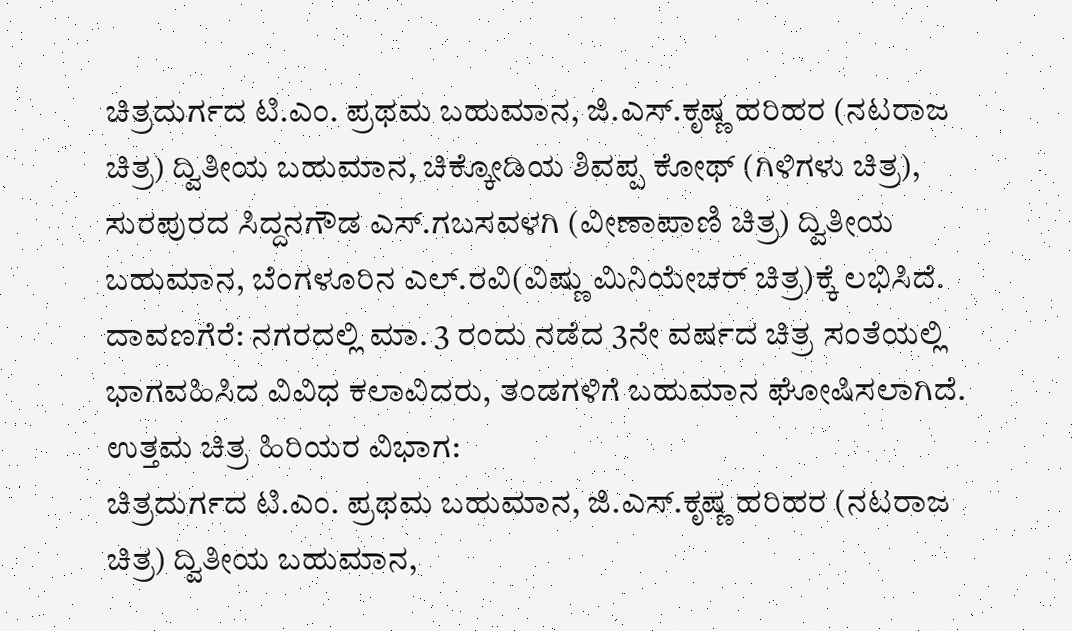ಚಿತ್ರದುರ್ಗದ ಟಿ.ಎಂ. ಪ್ರಥಮ ಬಹುಮಾನ, ಜಿ.ಎಸ್.ಕೃಷ್ಣ ಹರಿಹರ (ನಟರಾಜ ಚಿತ್ರ) ದ್ವಿತೀಯ ಬಹುಮಾನ, ಚಿಕ್ಕೋಡಿಯ ಶಿವಪ್ಪ ಕೋಥ್ (ಗಿಳಿಗಳು ಚಿತ್ರ), ಸುರಪುರದ ಸಿದ್ದನಗೌಡ ಎಸ್.ಗಬಸವಳಗಿ (ವೀಣಾಪಾಣಿ ಚಿತ್ರ) ದ್ವಿತೀಯ ಬಹುಮಾನ, ಬೆಂಗಳೂರಿನ ಎಲ್.ರವಿ(ವಿಷ್ಣು ಮಿನಿಯೇಚರ್ ಚಿತ್ರ)ಕ್ಕೆ ಲಭಿಸಿದೆ.
ದಾವಣಗೆರೆ: ನಗರದಲ್ಲಿ ಮಾ. 3 ರಂದು ನಡೆದ 3ನೇ ವರ್ಷದ ಚಿತ್ರ ಸಂತೆಯಲ್ಲಿ ಭಾಗವಹಿಸಿದ ವಿವಿಧ ಕಲಾವಿದರು, ತಂಡಗಳಿಗೆ ಬಹುಮಾನ ಘೋಷಿಸಲಾಗಿದೆ.
ಉತ್ತಮ ಚಿತ್ರ ಹಿರಿಯರ ವಿಭಾಗ:
ಚಿತ್ರದುರ್ಗದ ಟಿ.ಎಂ. ಪ್ರಥಮ ಬಹುಮಾನ, ಜಿ.ಎಸ್.ಕೃಷ್ಣ ಹರಿಹರ (ನಟರಾಜ ಚಿತ್ರ) ದ್ವಿತೀಯ ಬಹುಮಾನ,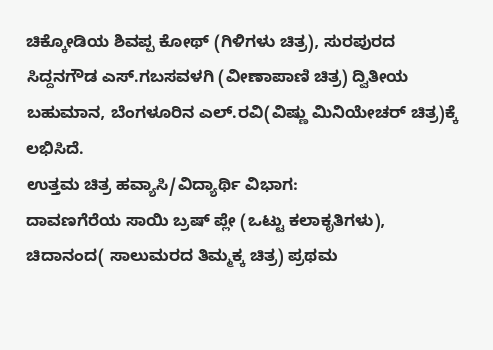ಚಿಕ್ಕೋಡಿಯ ಶಿವಪ್ಪ ಕೋಥ್ (ಗಿಳಿಗಳು ಚಿತ್ರ), ಸುರಪುರದ ಸಿದ್ದನಗೌಡ ಎಸ್.ಗಬಸವಳಗಿ (ವೀಣಾಪಾಣಿ ಚಿತ್ರ) ದ್ವಿತೀಯ ಬಹುಮಾನ, ಬೆಂಗಳೂರಿನ ಎಲ್.ರವಿ(ವಿಷ್ಣು ಮಿನಿಯೇಚರ್ ಚಿತ್ರ)ಕ್ಕೆ ಲಭಿಸಿದೆ.
ಉತ್ತಮ ಚಿತ್ರ ಹವ್ಯಾಸಿ/ವಿದ್ಯಾರ್ಥಿ ವಿಭಾಗ:
ದಾವಣಗೆರೆಯ ಸಾಯಿ ಬ್ರಷ್ ಪ್ಲೇ (ಒಟ್ಟು ಕಲಾಕೃತಿಗಳು), ಚಿದಾನಂದ( ಸಾಲುಮರದ ತಿಮ್ಮಕ್ಕ ಚಿತ್ರ) ಪ್ರಥಮ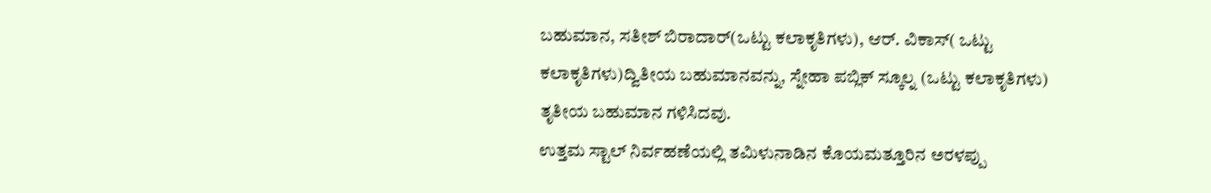ಬಹುಮಾನ, ಸತೀಶ್ ಬಿರಾದಾರ್(ಒಟ್ಟು ಕಲಾಕೃತಿಗಳು), ಆರ್. ವಿಕಾಸ್( ಒಟ್ಟು ಕಲಾಕೃತಿಗಳು)ದ್ವಿತೀಯ ಬಹುಮಾನವನ್ನು, ಸ್ನೇಹಾ ಪಬ್ಲಿಕ್ ಸ್ಕೂಲ್ನ (ಒಟ್ಟು ಕಲಾಕೃತಿಗಳು) ತೃತೀಯ ಬಹುಮಾನ ಗಳಿಸಿದವು.
ಉತ್ತಮ ಸ್ಟಾಲ್ ನಿರ್ವಹಣೆಯಲ್ಲಿ ತಮಿಳುನಾಡಿನ ಕೊಯಮತ್ತೂರಿನ ಅರಳಪ್ಪು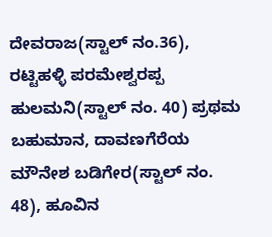ದೇವರಾಜ(ಸ್ಟಾಲ್ ನಂ.36), ರಟ್ಟಿಹಳ್ಳಿ ಪರಮೇಶ್ವರಪ್ಪ ಹುಲಮನಿ(ಸ್ಟಾಲ್ ನಂ. 40) ಪ್ರಥಮ ಬಹುಮಾನ, ದಾವಣಗೆರೆಯ ಮೌನೇಶ ಬಡಿಗೇರ(ಸ್ಟಾಲ್ ನಂ. 48), ಹೂವಿನ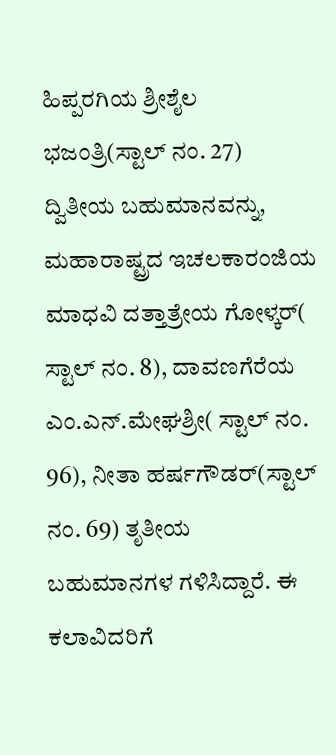ಹಿಪ್ಪರಗಿಯ ಶ್ರೀಶೈಲ ಭಜಂತ್ರಿ(ಸ್ಟಾಲ್ ನಂ. 27) ದ್ವಿತೀಯ ಬಹುಮಾನವನ್ನು, ಮಹಾರಾಷ್ಟ್ರದ ಇಚಲಕಾರಂಜಿಯ ಮಾಧವಿ ದತ್ತಾತ್ರೇಯ ಗೋಳ್ಕರ್( ಸ್ಟಾಲ್ ನಂ. 8), ದಾವಣಗೆರೆಯ ಎಂ.ಎನ್.ಮೇಘಶ್ರೀ( ಸ್ಟಾಲ್ ನಂ. 96), ನೀತಾ ಹರ್ಷಗೌಡರ್(ಸ್ಟಾಲ್ ನಂ. 69) ತೃತೀಯ ಬಹುಮಾನಗಳ ಗಳಿಸಿದ್ದಾರೆ. ಈ ಕಲಾವಿದರಿಗೆ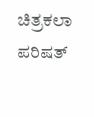ಚಿತ್ರಕಲಾ ಪರಿಷತ್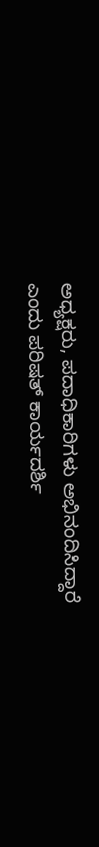ಅಧ್ಯಕ್ಷರು, ಪದಾಧಿಕಾರಿಗಳು ಅಭಿನಂದಿಸಿದ್ದಾರೆ ಎಂದು ಪರಿಷತ್ ಕಾರ್ಯದರ್ಶಿ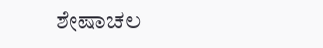ಶೇಷಾಚಲ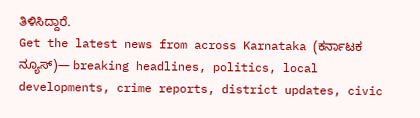ತಿಳಿಸಿದ್ದಾರೆ.
Get the latest news from across Karnataka (ಕರ್ನಾಟಕ ನ್ಯೂಸ್)— breaking headlines, politics, local developments, crime reports, district updates, civic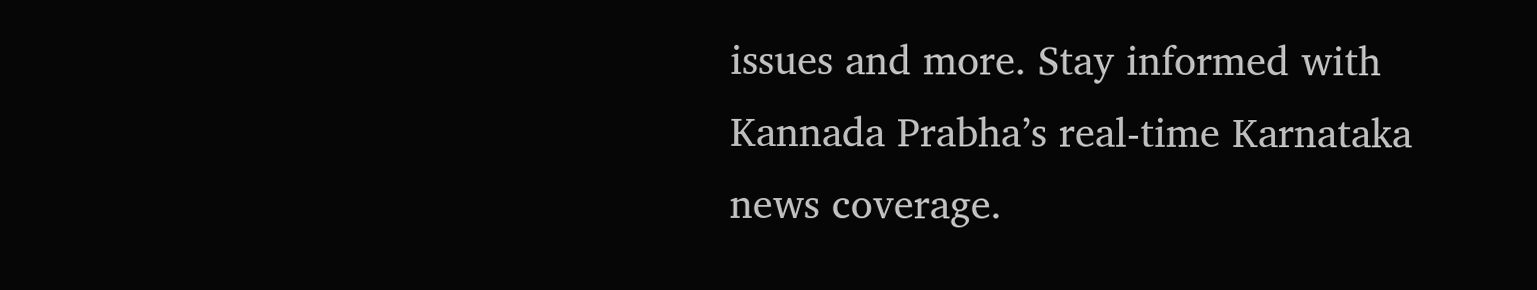issues and more. Stay informed with Kannada Prabha’s real‑time Karnataka news coverage.